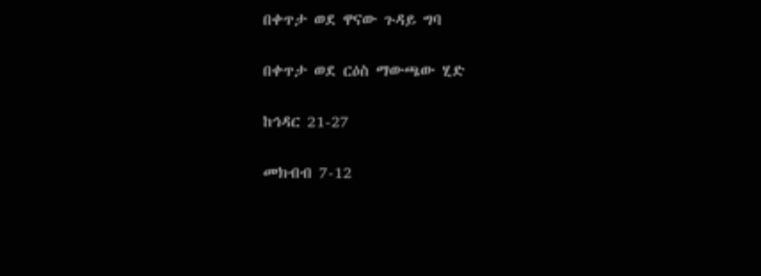በቀጥታ ወደ ዋናው ጉዳይ ግባ

በቀጥታ ወደ ርዕስ ማውጫው ሂድ

ከኅዳር 21-27

መክብብ 7-12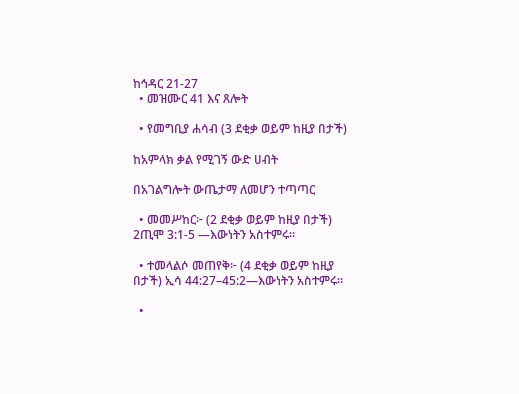ከኅዳር 21-27
  • መዝሙር 41 እና ጸሎት

  • የመግቢያ ሐሳብ (3 ደቂቃ ወይም ከዚያ በታች)

ከአምላክ ቃል የሚገኝ ውድ ሀብት

በአገልግሎት ውጤታማ ለመሆን ተጣጣር

  • መመሥከር፦ (2 ደቂቃ ወይም ከዚያ በታች) 2ጢሞ 3:1-5 —እውነትን አስተምሩ።

  • ተመላልሶ መጠየቅ፦ (4 ደቂቃ ወይም ከዚያ በታች) ኢሳ 44:27–45:2—እውነትን አስተምሩ።

  •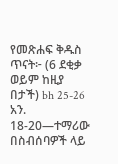የመጽሐፍ ቅዱስ ጥናት፦ (6 ደቂቃ ወይም ከዚያ በታች) bh 25-26 አን. 18-20—ተማሪው በስብሰባዎች ላይ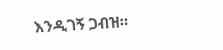እንዲገኝ ጋብዝ።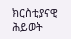ክርስቲያናዊ ሕይወት